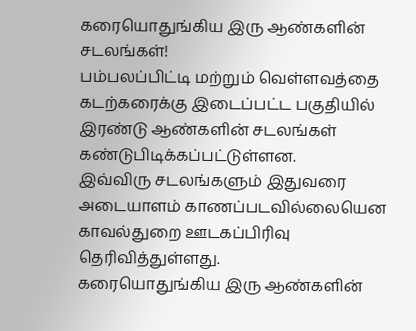கரையொதுங்கிய இரு ஆண்களின் சடலங்கள்!
பம்பலப்பிட்டி மற்றும் வெள்ளவத்தை கடற்கரைக்கு இடைப்பட்ட பகுதியில் இரண்டு ஆண்களின் சடலங்கள் கண்டுபிடிக்கப்பட்டுள்ளன.
இவ்விரு சடலங்களும் இதுவரை அடையாளம் காணப்படவில்லையென காவல்துறை ஊடகப்பிரிவு தெரிவித்துள்ளது.
கரையொதுங்கிய இரு ஆண்களின்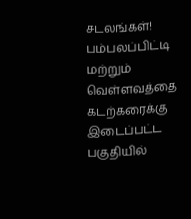சடலங்கள்!
பம்பலப்பிட்டி மற்றும் வெள்ளவத்தை கடற்கரைக்கு இடைப்பட்ட பகுதியில்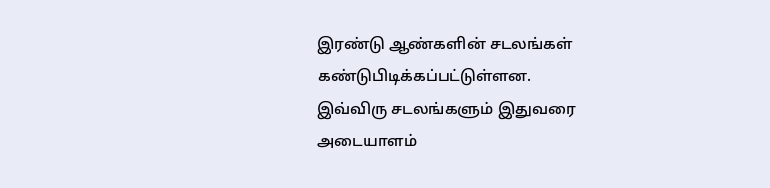இரண்டு ஆண்களின் சடலங்கள் கண்டுபிடிக்கப்பட்டுள்ளன.
இவ்விரு சடலங்களும் இதுவரை அடையாளம்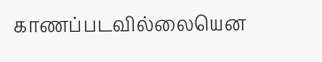காணப்படவில்லையென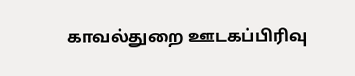காவல்துறை ஊடகப்பிரிவு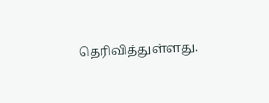தெரிவித்துள்ளது.